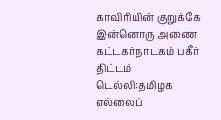காவிரியின் குறுக்கே இன்னொரு அணை கட்டகர்நாடகம் பகீர் திட்டம்
டெல்லி:தமிழக எல்லைப்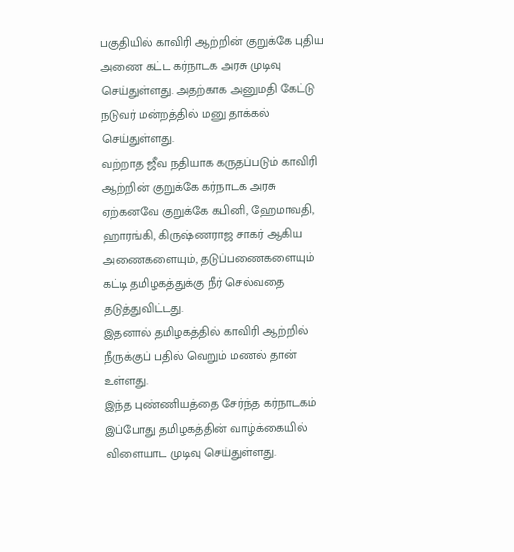பகுதியில் காவிரி ஆற்றின் குறுக்கே புதிய அணை கட்ட கர்நாடக அரசு முடிவு செய்துள்ளது. அதற்காக அனுமதி கேட்டு நடுவர் மன்றத்தில் மனு தாக்கல் செய்துள்ளது.
வற்றாத ஜீவ நதியாக கருதப்படும் காவிரி ஆற்றின் குறுக்கே கர்நாடக அரசு ஏற்கனவே குறுக்கே கபினி, ஹேமாவதி, ஹாரங்கி, கிருஷ்ணராஜ சாகர் ஆகிய அணைகளையும், தடுப்பணைகளையும் கட்டி தமிழகத்துக்கு நீர் செல்வதை தடுத்துவிட்டது.
இதனால் தமிழகத்தில் காவிரி ஆற்றில் நீருக்குப் பதில் வெறும் மணல் தான் உள்ளது.
இந்த புண்ணியத்தை சேர்ந்த கர்நாடகம் இப்போது தமிழகத்தின் வாழ்க்கையில் விளையாட முடிவு செய்துள்ளது.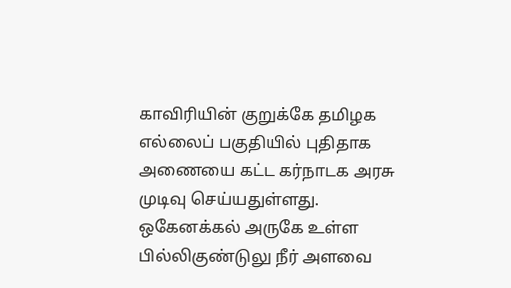காவிரியின் குறுக்கே தமிழக எல்லைப் பகுதியில் புதிதாக அணையை கட்ட கர்நாடக அரசு முடிவு செய்யதுள்ளது.
ஒகேனக்கல் அருகே உள்ள பில்லிகுண்டுலு நீர் அளவை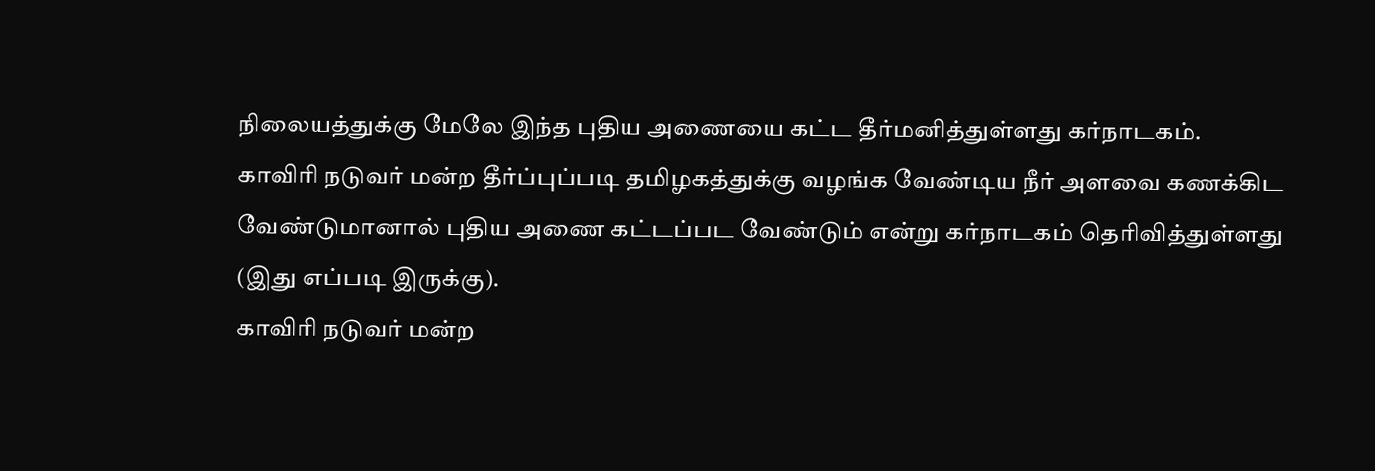நிலையத்துக்கு மேலே இந்த புதிய அணையை கட்ட தீர்மனித்துள்ளது கர்நாடகம்.
காவிரி நடுவர் மன்ற தீர்ப்புப்படி தமிழகத்துக்கு வழங்க வேண்டிய நீர் அளவை கணக்கிட வேண்டுமானால் புதிய அணை கட்டப்பட வேண்டும் என்று கர்நாடகம் தெரிவித்துள்ளது (இது எப்படி இருக்கு).
காவிரி நடுவர் மன்ற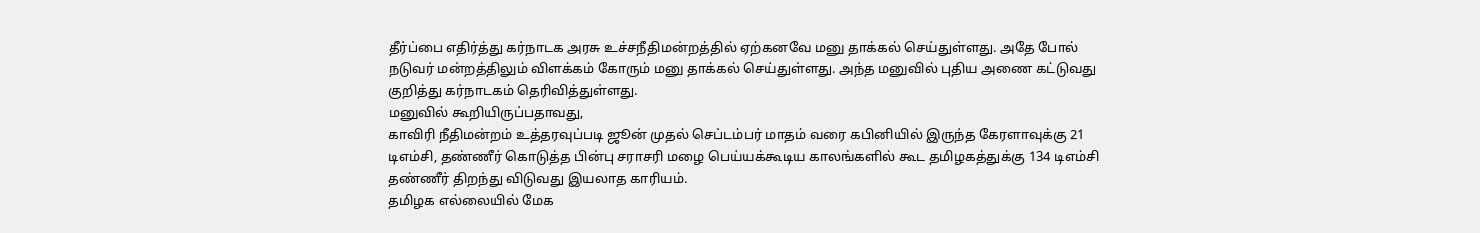தீர்ப்பை எதிர்த்து கர்நாடக அரசு உச்சநீதிமன்றத்தில் ஏற்கனவே மனு தாக்கல் செய்துள்ளது. அதே போல் நடுவர் மன்றத்திலும் விளக்கம் கோரும் மனு தாக்கல் செய்துள்ளது. அந்த மனுவில் புதிய அணை கட்டுவது குறித்து கர்நாடகம் தெரிவித்துள்ளது.
மனுவில் கூறியிருப்பதாவது,
காவிரி நீதிமன்றம் உத்தரவுப்படி ஜூன் முதல் செப்டம்பர் மாதம் வரை கபினியில் இருந்த கேரளாவுக்கு 21 டிஎம்சி, தண்ணீர் கொடுத்த பின்பு சராசரி மழை பெய்யக்கூடிய காலங்களில் கூட தமிழகத்துக்கு 134 டிஎம்சி தண்ணீர் திறந்து விடுவது இயலாத காரியம்.
தமிழக எல்லையில் மேக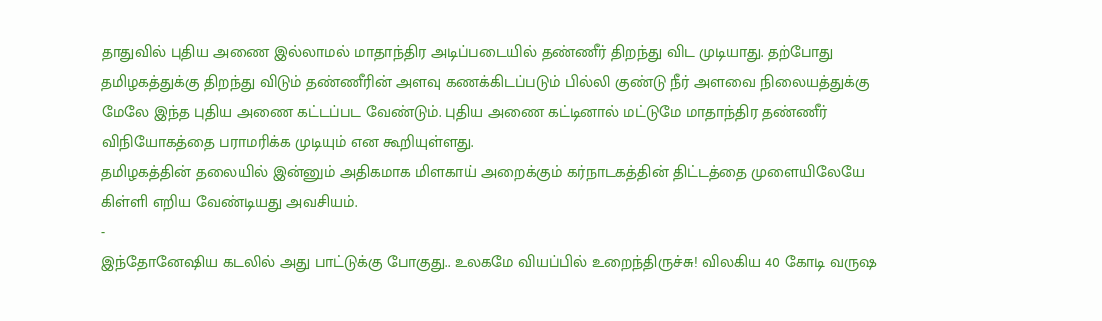தாதுவில் புதிய அணை இல்லாமல் மாதாந்திர அடிப்படையில் தண்ணீர் திறந்து விட முடியாது. தற்போது தமிழகத்துக்கு திறந்து விடும் தண்ணீரின் அளவு கணக்கிடப்படும் பில்லி குண்டு நீர் அளவை நிலையத்துக்கு மேலே இந்த புதிய அணை கட்டப்பட வேண்டும். புதிய அணை கட்டினால் மட்டுமே மாதாந்திர தண்ணீர் விநியோகத்தை பராமரிக்க முடியும் என கூறியுள்ளது.
தமிழகத்தின் தலையில் இன்னும் அதிகமாக மிளகாய் அறைக்கும் கர்நாடகத்தின் திட்டத்தை முளையிலேயே கிள்ளி எறிய வேண்டியது அவசியம்.
-
இந்தோனேஷிய கடலில் அது பாட்டுக்கு போகுது.. உலகமே வியப்பில் உறைந்திருச்சு! விலகிய 40 கோடி வருஷ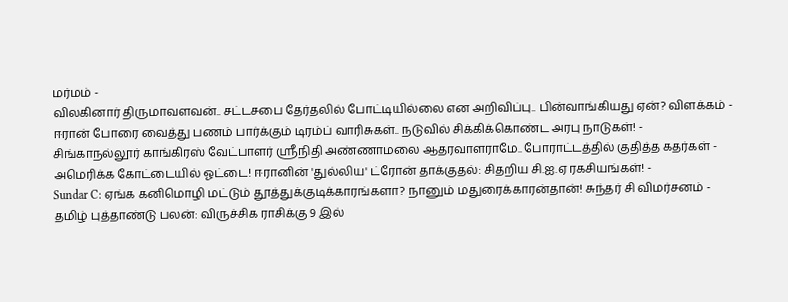மர்மம் -
விலகினார் திருமாவளவன்.. சட்டசபை தேர்தலில் போட்டியில்லை என அறிவிப்பு.. பின்வாங்கியது ஏன்? விளக்கம் -
ஈரான் போரை வைத்து பணம் பார்க்கும் டிரம்ப் வாரிசுகள்.. நடுவில் சிக்கிக்கொண்ட அரபு நாடுகள்! -
சிங்காநல்லூர் காங்கிரஸ் வேட்பாளர் ஶ்ரீநிதி அண்ணாமலை ஆதரவாளராமே.. போராட்டத்தில் குதித்த கதர்கள் -
அமெரிக்க கோட்டையில் ஓட்டை! ஈரானின் 'துல்லிய' ட்ரோன் தாக்குதல்: சிதறிய சி.ஐ.ஏ ரகசியங்கள்! -
Sundar C: ஏங்க கனிமொழி மட்டும் தூத்துக்குடிக்காரங்களா? நானும் மதுரைக்காரன்தான்! சுந்தர் சி விமர்சனம் -
தமிழ் புத்தாண்டு பலன்: விருச்சிக ராசிக்கு 9 இல்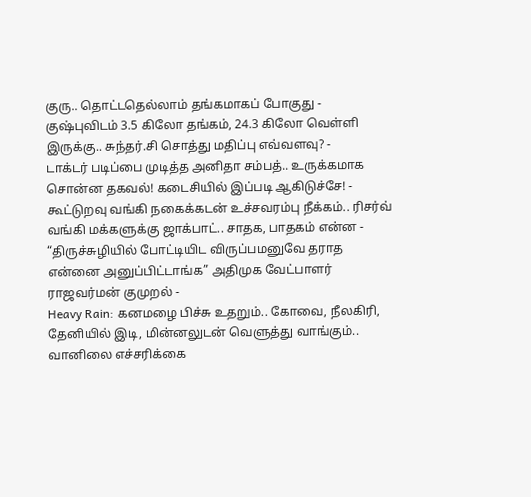குரு.. தொட்டதெல்லாம் தங்கமாகப் போகுது -
குஷ்புவிடம் 3.5 கிலோ தங்கம், 24.3 கிலோ வெள்ளி இருக்கு.. சுந்தர்.சி சொத்து மதிப்பு எவ்வளவு? -
டாக்டர் படிப்பை முடித்த அனிதா சம்பத்.. உருக்கமாக சொன்ன தகவல்! கடைசியில் இப்படி ஆகிடுச்சே! -
கூட்டுறவு வங்கி நகைக்கடன் உச்சவரம்பு நீக்கம்.. ரிசர்வ் வங்கி மக்களுக்கு ஜாக்பாட்.. சாதக, பாதகம் என்ன -
“திருச்சுழியில் போட்டியிட விருப்பமனுவே தராத என்னை அனுப்பிட்டாங்க” அதிமுக வேட்பாளர் ராஜவர்மன் குமுறல் -
Heavy Rain: கனமழை பிச்சு உதறும்.. கோவை, நீலகிரி, தேனியில் இடி, மின்னலுடன் வெளுத்து வாங்கும்.. வானிலை எச்சரிக்கை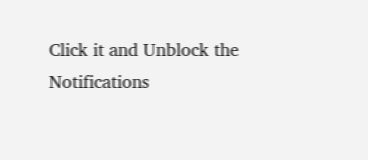Click it and Unblock the Notifications